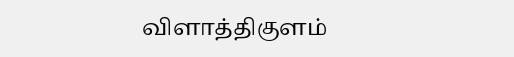விளாத்திகுளம்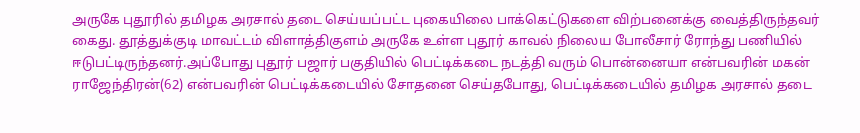அருகே புதூரில் தமிழக அரசால் தடை செய்யப்பட்ட புகையிலை பாக்கெட்டுகளை விற்பனைக்கு வைத்திருந்தவர் கைது. தூத்துக்குடி மாவட்டம் விளாத்திகுளம் அருகே உள்ள புதூர் காவல் நிலைய போலீசார் ரோந்து பணியில் ஈடுபட்டிருந்தனர்.அப்போது புதூர் பஜார் பகுதியில் பெட்டிக்கடை நடத்தி வரும் பொன்னையா என்பவரின் மகன் ராஜேந்திரன்(62) என்பவரின் பெட்டிக்கடையில் சோதனை செய்தபோது, பெட்டிக்கடையில் தமிழக அரசால் தடை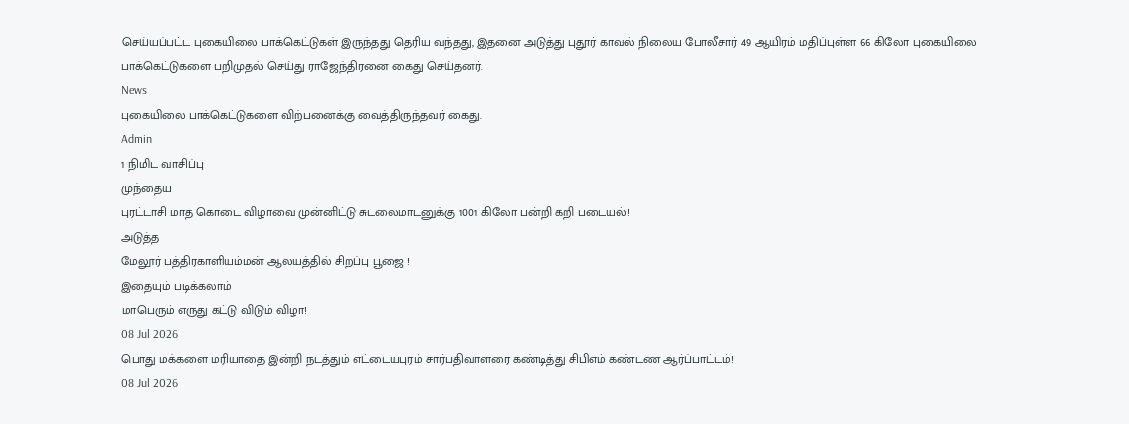செய்யப்பட்ட புகையிலை பாக்கெட்டுகள் இருந்தது தெரிய வந்தது, இதனை அடுத்து புதூர் காவல் நிலைய போலீசார் 49 ஆயிரம் மதிப்புள்ள 66 கிலோ புகையிலை பாக்கெட்டுகளை பறிமுதல் செய்து ராஜேந்திரனை கைது செய்தனர்.
News
புகையிலை பாக்கெட்டுகளை விற்பனைக்கு வைத்திருந்தவர் கைது.
Admin
1 நிமிட வாசிப்பு
முந்தைய
புரட்டாசி மாத கொடை விழாவை முன்னிட்டு சுடலைமாடனுக்கு 1001 கிலோ பன்றி கறி படையல்!
அடுத்த
மேலூர் பத்திரகாளியம்மன் ஆலயத்தில் சிறப்பு பூஜை !
இதையும் படிக்கலாம்
மாபெரும் எருது கட்டு விடும் விழா!
08 Jul 2026
பொது மக்களை மரியாதை இன்றி நடத்தும் எட்டையபுரம் சார்பதிவாளரை கண்டித்து சிபிஎம் கண்டண ஆர்ப்பாட்டம்!
08 Jul 2026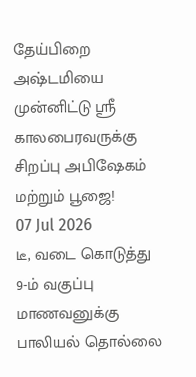தேய்பிறை அஷ்டமியை முன்னிட்டு ஸ்ரீ காலபைரவருக்கு சிறப்பு அபிஷேகம் மற்றும் பூஜை!
07 Jul 2026
டீ, வடை கொடுத்து 9-ம் வகுப்பு மாணவனுக்கு பாலியல் தொல்லை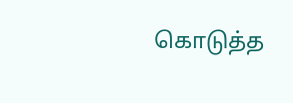கொடுத்த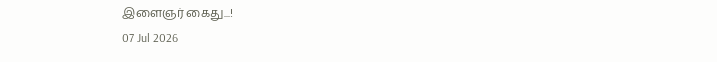இளைஞர் கைது...!
07 Jul 2026